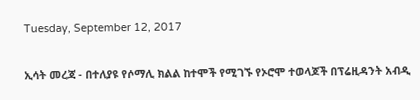Tuesday, September 12, 2017

ኢሳት መረጃ - በተለያዩ የሶማሊ ክልል ከተሞች የሚገኙ የኦሮሞ ተወላጆች በፕሬዚዳንት አብዲ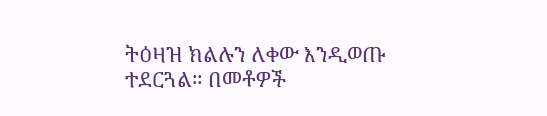ትዕዛዝ ክልሉን ለቀው እንዲወጡ ተደርጓል። በመቶዎች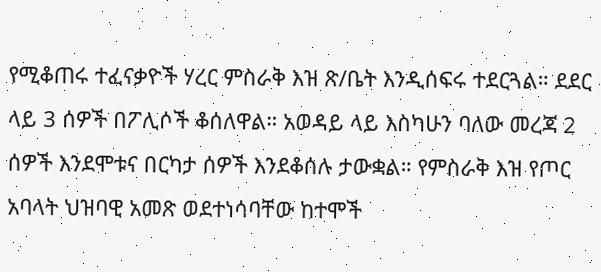የሚቆጠሩ ተፈናቃዮች ሃረር ምስራቅ እዝ ጽ/ቤት እንዲሰፍሩ ተደርጓል። ደደር ላይ 3 ሰዎች በፖሊሶች ቆሰለዋል። አወዳይ ላይ እስካሁን ባለው መረጃ 2 ሰዎች እንደሞቱና በርካታ ሰዎች እንደቆሰሉ ታውቋል። የምስራቅ እዝ የጦር አባላት ህዝባዊ አመጽ ወደተነሳባቸው ከተሞች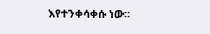እየተንቀሳቀሱ ነው።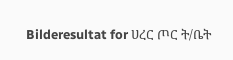Bilderesultat for ሀረር ጦር ት/ቤት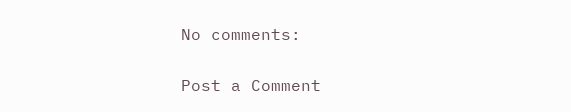No comments:

Post a Comment